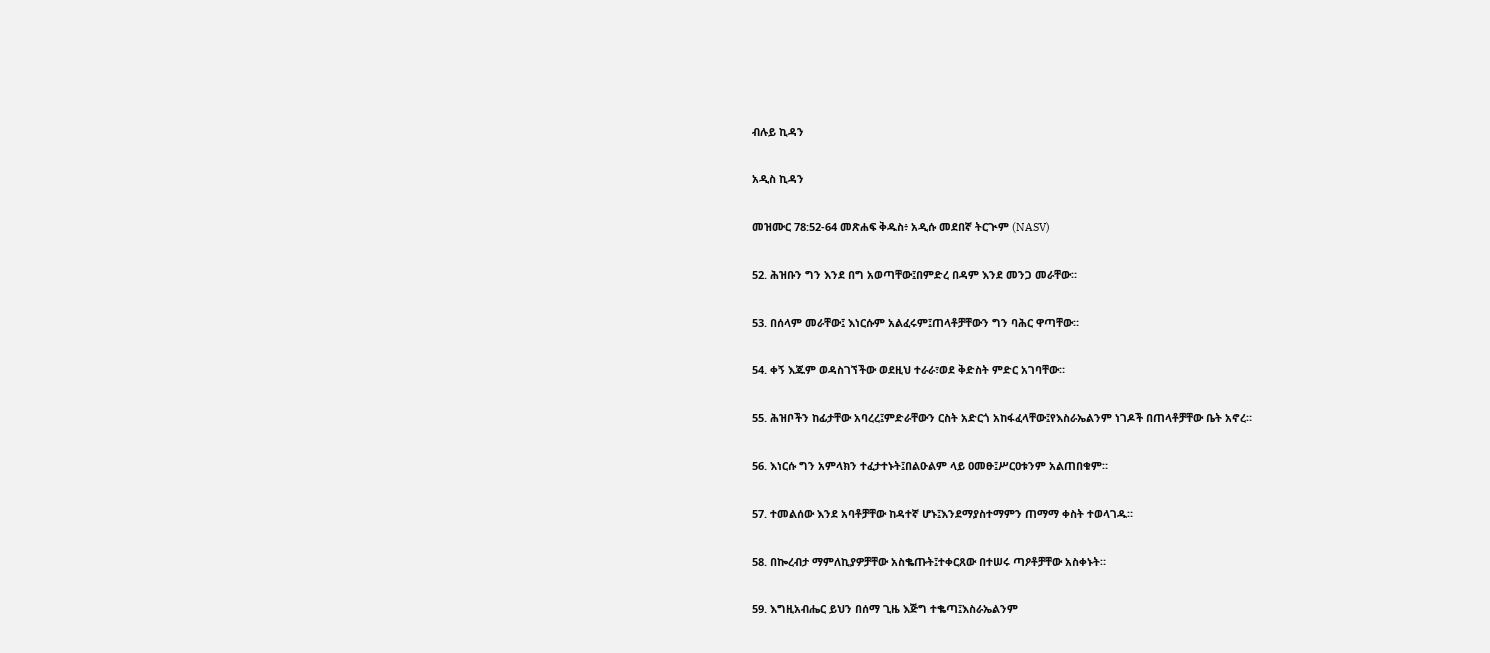ብሉይ ኪዳን

አዲስ ኪዳን

መዝሙር 78:52-64 መጽሐፍ ቅዱስ፥ አዲሱ መደበኛ ትርጒም (NASV)

52. ሕዝቡን ግን እንደ በግ አወጣቸው፤በምድረ በዳም እንደ መንጋ መራቸው።

53. በሰላም መራቸው፤ እነርሱም አልፈሩም፤ጠላቶቻቸውን ግን ባሕር ዋጣቸው።

54. ቀኝ እጁም ወዳስገኘችው ወደዚህ ተራራ፣ወደ ቅድስት ምድር አገባቸው።

55. ሕዝቦችን ከፊታቸው አባረረ፤ምድራቸውን ርስት አድርጎ አከፋፈላቸው፤የእስራኤልንም ነገዶች በጠላቶቻቸው ቤት አኖረ።

56. እነርሱ ግን አምላክን ተፈታተኑት፤በልዑልም ላይ ዐመፁ፤ሥርዐቱንም አልጠበቁም።

57. ተመልሰው እንደ አባቶቻቸው ከዳተኛ ሆኑ፤እንደማያስተማምን ጠማማ ቀስት ተወላገዱ።

58. በኰረብታ ማምለኪያዎቻቸው አስቈጡት፤ተቀርጸው በተሠሩ ጣዖቶቻቸው አስቀኑት።

59. እግዚአብሔር ይህን በሰማ ጊዜ እጅግ ተቈጣ፤እስራኤልንም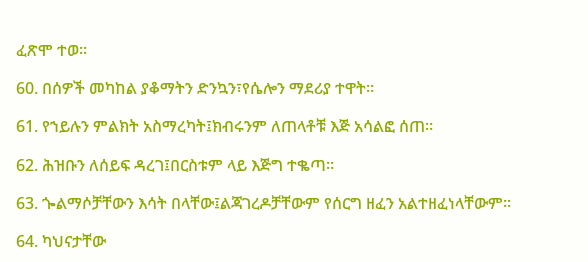ፈጽሞ ተወ።

60. በሰዎች መካከል ያቆማትን ድንኳን፣የሴሎን ማደሪያ ተዋት።

61. የኀይሉን ምልክት አስማረካት፤ክብሩንም ለጠላቶቹ እጅ አሳልፎ ሰጠ።

62. ሕዝቡን ለሰይፍ ዳረገ፤በርስቱም ላይ እጅግ ተቈጣ።

63. ጐልማሶቻቸውን እሳት በላቸው፤ልጃገረዶቻቸውም የሰርግ ዘፈን አልተዘፈነላቸውም።

64. ካህናታቸው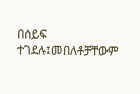በሰይፍ ተገደሉ፤መበለቶቻቸውም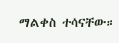ማልቀስ ተሳናቸው።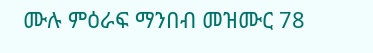ሙሉ ምዕራፍ ማንበብ መዝሙር 78